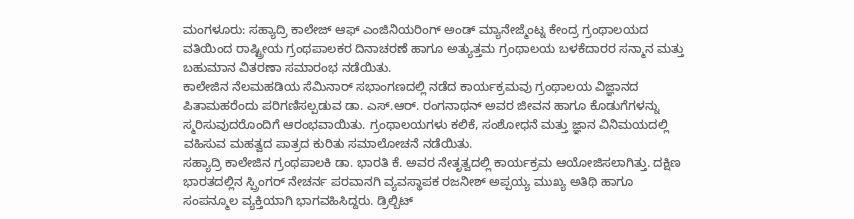ಮಂಗಳೂರು: ಸಹ್ಯಾದ್ರಿ ಕಾಲೇಜ್ ಆಫ್ ಎಂಜಿನಿಯರಿಂಗ್ ಅಂಡ್ ಮ್ಯಾನೇಜ್ಮೆಂಟ್ನ ಕೇಂದ್ರ ಗ್ರಂಥಾಲಯದ ವತಿಯಿಂದ ರಾಷ್ಟ್ರೀಯ ಗ್ರಂಥಪಾಲಕರ ದಿನಾಚರಣೆ ಹಾಗೂ ಅತ್ಯುತ್ತಮ ಗ್ರಂಥಾಲಯ ಬಳಕೆದಾರರ ಸನ್ಮಾನ ಮತ್ತು ಬಹುಮಾನ ವಿತರಣಾ ಸಮಾರಂಭ ನಡೆಯಿತು.
ಕಾಲೇಜಿನ ನೆಲಮಹಡಿಯ ಸೆಮಿನಾರ್ ಸಭಾಂಗಣದಲ್ಲಿ ನಡೆದ ಕಾರ್ಯಕ್ರಮವು ಗ್ರಂಥಾಲಯ ವಿಜ್ಞಾನದ ಪಿತಾಮಹರೆಂದು ಪರಿಗಣಿಸಲ್ಪಡುವ ಡಾ. ಎಸ್.ಆರ್. ರಂಗನಾಥನ್ ಅವರ ಜೀವನ ಹಾಗೂ ಕೊಡುಗೆಗಳನ್ನು ಸ್ಮರಿಸುವುದರೊಂದಿಗೆ ಆರಂಭವಾಯಿತು. ಗ್ರಂಥಾಲಯಗಳು ಕಲಿಕೆ, ಸಂಶೋಧನೆ ಮತ್ತು ಜ್ಞಾನ ವಿನಿಮಯದಲ್ಲಿ ವಹಿಸುವ ಮಹತ್ವದ ಪಾತ್ರದ ಕುರಿತು ಸಮಾಲೋಚನೆ ನಡೆಯಿತು.
ಸಹ್ಯಾದ್ರಿ ಕಾಲೇಜಿನ ಗ್ರಂಥಪಾಲಕಿ ಡಾ. ಭಾರತಿ ಕೆ. ಅವರ ನೇತೃತ್ವದಲ್ಲಿ ಕಾರ್ಯಕ್ರಮ ಆಯೋಜಿಸಲಾಗಿತ್ತು. ದಕ್ಷಿಣ ಭಾರತದಲ್ಲಿನ ಸ್ಪ್ರಿಂಗರ್ ನೇಚರ್ನ ಪರವಾನಗಿ ವ್ಯವಸ್ಥಾಪಕ ರಜನೀಶ್ ಅಪ್ಪಯ್ಯ ಮುಖ್ಯ ಅತಿಥಿ ಹಾಗೂ ಸಂಪನ್ಮೂಲ ವ್ಯಕ್ತಿಯಾಗಿ ಭಾಗವಹಿಸಿದ್ದರು. ಡ್ರಿಲ್ಬಿಟ್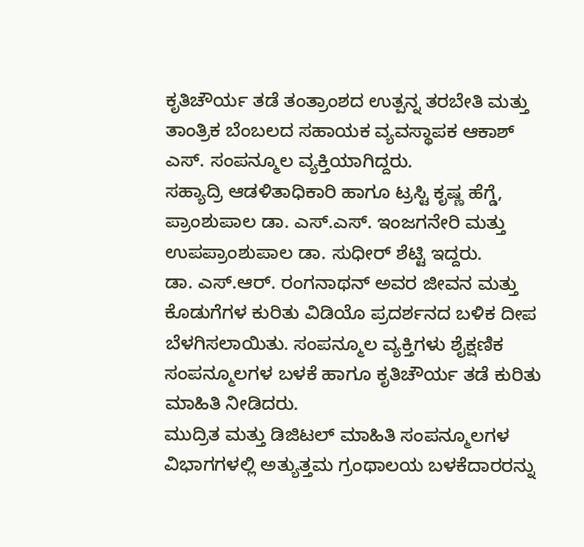ಕೃತಿಚೌರ್ಯ ತಡೆ ತಂತ್ರಾಂಶದ ಉತ್ಪನ್ನ ತರಬೇತಿ ಮತ್ತು ತಾಂತ್ರಿಕ ಬೆಂಬಲದ ಸಹಾಯಕ ವ್ಯವಸ್ಥಾಪಕ ಆಕಾಶ್ ಎಸ್. ಸಂಪನ್ಮೂಲ ವ್ಯಕ್ತಿಯಾಗಿದ್ದರು.
ಸಹ್ಯಾದ್ರಿ ಆಡಳಿತಾಧಿಕಾರಿ ಹಾಗೂ ಟ್ರಸ್ಟಿ ಕೃಷ್ಣ ಹೆಗ್ಡೆ, ಪ್ರಾಂಶುಪಾಲ ಡಾ. ಎಸ್.ಎಸ್. ಇಂಜಗನೇರಿ ಮತ್ತು ಉಪಪ್ರಾಂಶುಪಾಲ ಡಾ. ಸುಧೀರ್ ಶೆಟ್ಟಿ ಇದ್ದರು.
ಡಾ. ಎಸ್.ಆರ್. ರಂಗನಾಥನ್ ಅವರ ಜೀವನ ಮತ್ತು ಕೊಡುಗೆಗಳ ಕುರಿತು ವಿಡಿಯೊ ಪ್ರದರ್ಶನದ ಬಳಿಕ ದೀಪ ಬೆಳಗಿಸಲಾಯಿತು. ಸಂಪನ್ಮೂಲ ವ್ಯಕ್ತಿಗಳು ಶೈಕ್ಷಣಿಕ ಸಂಪನ್ಮೂಲಗಳ ಬಳಕೆ ಹಾಗೂ ಕೃತಿಚೌರ್ಯ ತಡೆ ಕುರಿತು ಮಾಹಿತಿ ನೀಡಿದರು.
ಮುದ್ರಿತ ಮತ್ತು ಡಿಜಿಟಲ್ ಮಾಹಿತಿ ಸಂಪನ್ಮೂಲಗಳ ವಿಭಾಗಗಳಲ್ಲಿ ಅತ್ಯುತ್ತಮ ಗ್ರಂಥಾಲಯ ಬಳಕೆದಾರರನ್ನು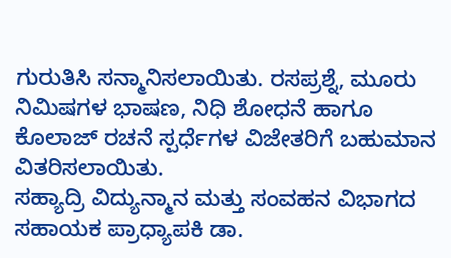ಗುರುತಿಸಿ ಸನ್ಮಾನಿಸಲಾಯಿತು. ರಸಪ್ರಶ್ನೆ, ಮೂರು ನಿಮಿಷಗಳ ಭಾಷಣ, ನಿಧಿ ಶೋಧನೆ ಹಾಗೂ ಕೊಲಾಜ್ ರಚನೆ ಸ್ಪರ್ಧೆಗಳ ವಿಜೇತರಿಗೆ ಬಹುಮಾನ ವಿತರಿಸಲಾಯಿತು.
ಸಹ್ಯಾದ್ರಿ ವಿದ್ಯುನ್ಮಾನ ಮತ್ತು ಸಂವಹನ ವಿಭಾಗದ ಸಹಾಯಕ ಪ್ರಾಧ್ಯಾಪಕಿ ಡಾ.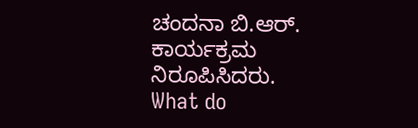ಚಂದನಾ ಬಿ.ಆರ್. ಕಾರ್ಯಕ್ರಮ ನಿರೂಪಿಸಿದರು.
What do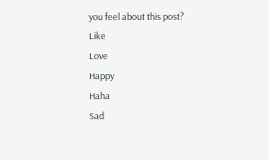you feel about this post?
Like
Love
Happy
Haha
Sad